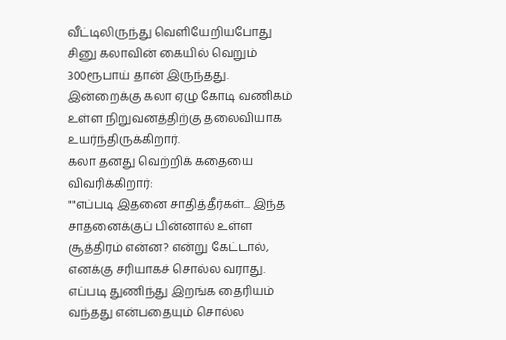வீட்டிலிருந்து வெளியேறியபோது சினு கலாவின் கையில் வெறும் 300ரூபாய் தான் இருந்தது. இன்றைக்கு கலா ஏழு கோடி வணிகம் உள்ள நிறுவனத்திற்கு தலைவியாக உயர்ந்திருக்கிறார்.
கலா தனது வெற்றிக் கதையை விவரிக்கிறார்:
""எப்படி இதனை சாதித்தீர்கள்... இந்த சாதனைக்குப் பின்னால் உள்ள சூத்திரம் என்ன? என்று கேட்டால், எனக்கு சரியாகச் சொல்ல வராது. எப்படி துணிந்து இறங்க தைரியம் வந்தது என்பதையும் சொல்ல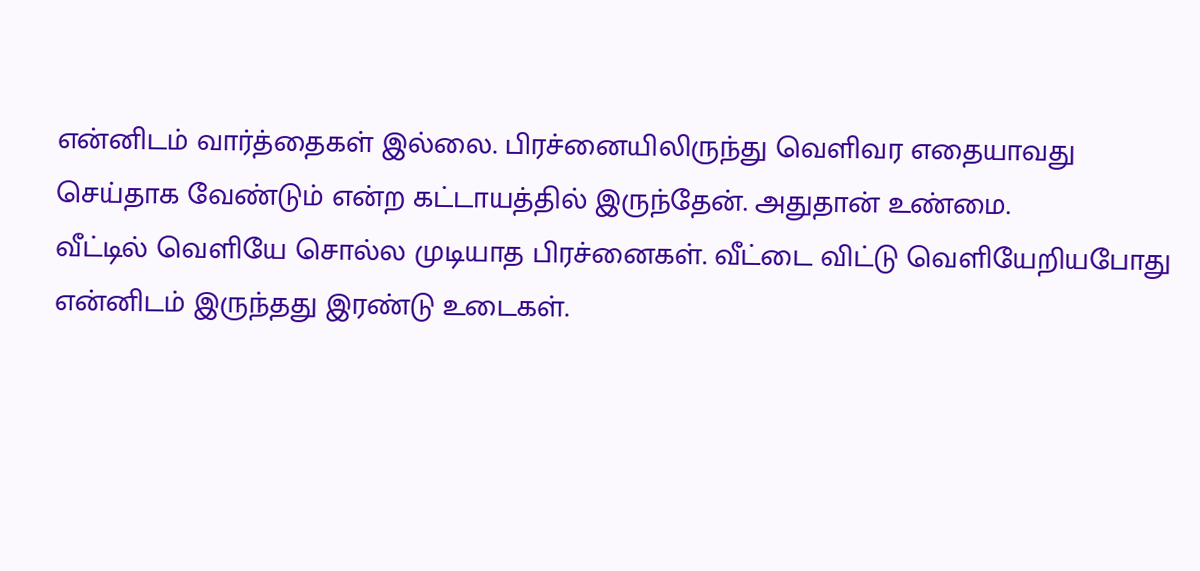என்னிடம் வார்த்தைகள் இல்லை. பிரச்னையிலிருந்து வெளிவர எதையாவது செய்தாக வேண்டும் என்ற கட்டாயத்தில் இருந்தேன். அதுதான் உண்மை.
வீட்டில் வெளியே சொல்ல முடியாத பிரச்னைகள். வீட்டை விட்டு வெளியேறியபோது என்னிடம் இருந்தது இரண்டு உடைகள்.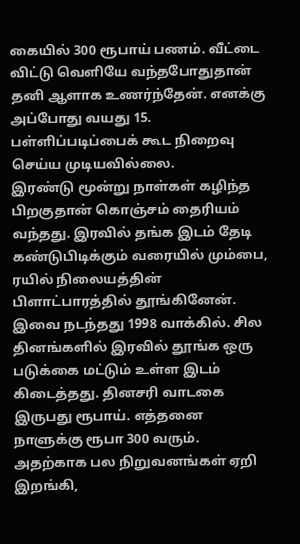கையில் 300 ரூபாய் பணம். வீட்டை விட்டு வெளியே வந்தபோதுதான் தனி ஆளாக உணர்ந்தேன். எனக்கு அப்போது வயது 15. பள்ளிப்படிப்பைக் கூட நிறைவு செய்ய முடியவில்லை.
இரண்டு மூன்று நாள்கள் கழிந்த பிறகுதான் கொஞ்சம் தைரியம் வந்தது. இரவில் தங்க இடம் தேடி கண்டுபிடிக்கும் வரையில் மும்பை, ரயில் நிலையத்தின் பிளாட்பாரத்தில் தூங்கினேன். இவை நடந்தது 1998 வாக்கில். சில தினங்களில் இரவில் தூங்க ஒரு படுக்கை மட்டும் உள்ள இடம் கிடைத்தது. தினசரி வாடகை இருபது ரூபாய். எத்தனை நாளுக்கு ரூபா 300 வரும். அதற்காக பல நிறுவனங்கள் ஏறி இறங்கி,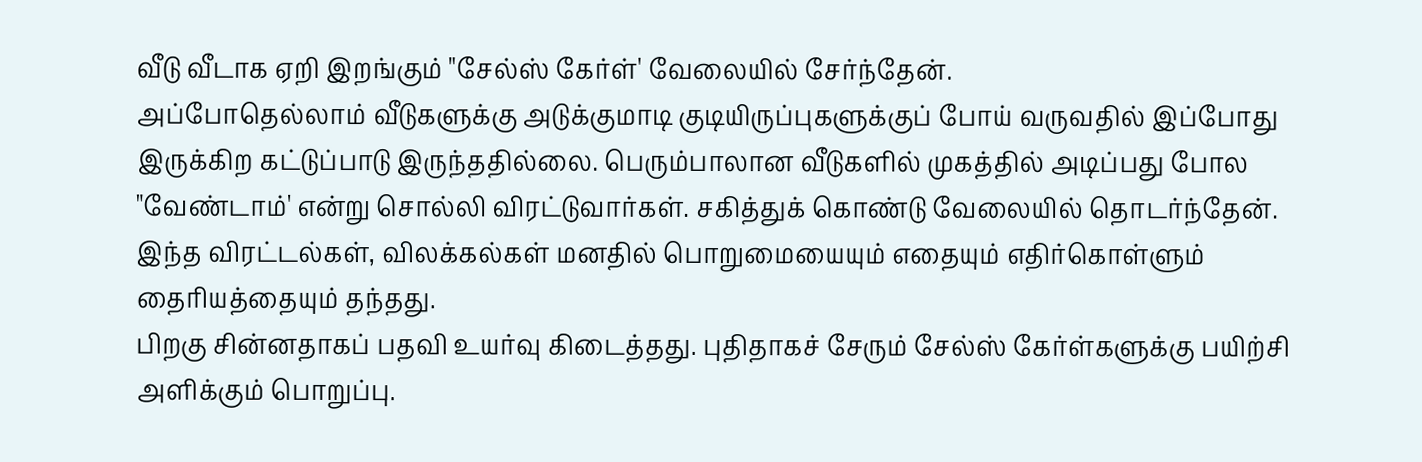வீடு வீடாக ஏறி இறங்கும் "சேல்ஸ் கேர்ள்' வேலையில் சேர்ந்தேன்.
அப்போதெல்லாம் வீடுகளுக்கு அடுக்குமாடி குடியிருப்புகளுக்குப் போய் வருவதில் இப்போது இருக்கிற கட்டுப்பாடு இருந்ததில்லை. பெரும்பாலான வீடுகளில் முகத்தில் அடிப்பது போல "வேண்டாம்' என்று சொல்லி விரட்டுவார்கள். சகித்துக் கொண்டு வேலையில் தொடர்ந்தேன். இந்த விரட்டல்கள், விலக்கல்கள் மனதில் பொறுமையையும் எதையும் எதிர்கொள்ளும் தைரியத்தையும் தந்தது.
பிறகு சின்னதாகப் பதவி உயர்வு கிடைத்தது. புதிதாகச் சேரும் சேல்ஸ் கேர்ள்களுக்கு பயிற்சி அளிக்கும் பொறுப்பு.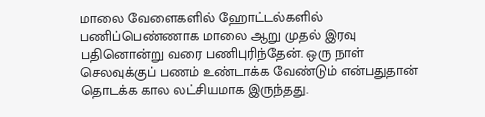மாலை வேளைகளில் ஹோட்டல்களில் பணிப்பெண்ணாக மாலை ஆறு முதல் இரவு பதினொன்று வரை பணிபுரிந்தேன். ஒரு நாள் செலவுக்குப் பணம் உண்டாக்க வேண்டும் என்பதுதான் தொடக்க கால லட்சியமாக இருந்தது.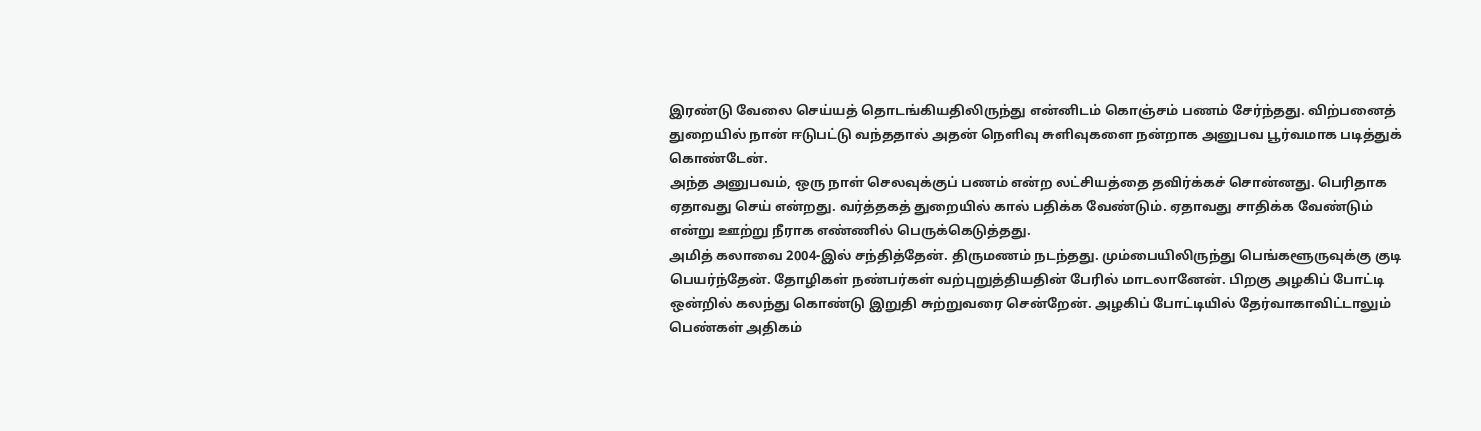இரண்டு வேலை செய்யத் தொடங்கியதிலிருந்து என்னிடம் கொஞ்சம் பணம் சேர்ந்தது. விற்பனைத் துறையில் நான் ஈடுபட்டு வந்ததால் அதன் நெளிவு சுளிவுகளை நன்றாக அனுபவ பூர்வமாக படித்துக் கொண்டேன்.
அந்த அனுபவம், ஒரு நாள் செலவுக்குப் பணம் என்ற லட்சியத்தை தவிர்க்கச் சொன்னது. பெரிதாக ஏதாவது செய் என்றது. வர்த்தகத் துறையில் கால் பதிக்க வேண்டும். ஏதாவது சாதிக்க வேண்டும் என்று ஊற்று நீராக எண்ணில் பெருக்கெடுத்தது.
அமித் கலாவை 2004-இல் சந்தித்தேன். திருமணம் நடந்தது. மும்பையிலிருந்து பெங்களூருவுக்கு குடி பெயர்ந்தேன். தோழிகள் நண்பர்கள் வற்புறுத்தியதின் பேரில் மாடலானேன். பிறகு அழகிப் போட்டி ஒன்றில் கலந்து கொண்டு இறுதி சுற்றுவரை சென்றேன். அழகிப் போட்டியில் தேர்வாகாவிட்டாலும் பெண்கள் அதிகம்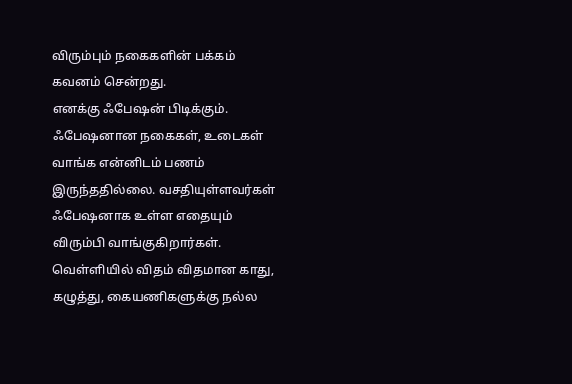விரும்பும் நகைகளின் பக்கம் கவனம் சென்றது.
எனக்கு ஃபேஷன் பிடிக்கும். ஃபேஷனான நகைகள், உடைகள் வாங்க என்னிடம் பணம் இருந்ததில்லை. வசதியுள்ளவர்கள் ஃபேஷனாக உள்ள எதையும் விரும்பி வாங்குகிறார்கள். வெள்ளியில் விதம் விதமான காது, கழுத்து, கையணிகளுக்கு நல்ல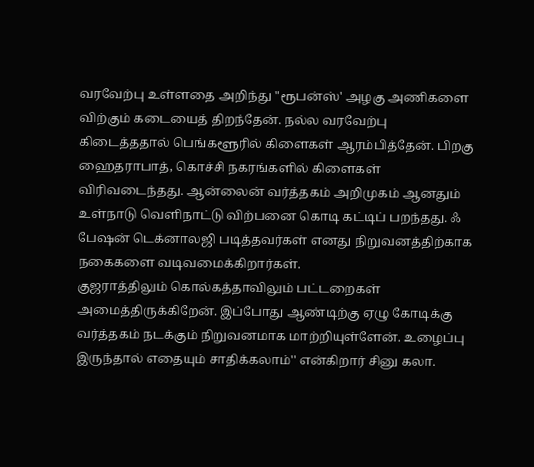வரவேற்பு உள்ளதை அறிந்து "ரூபன்ஸ்' அழகு அணிகளை விற்கும் கடையைத் திறந்தேன். நல்ல வரவேற்பு கிடைத்ததால் பெங்களூரில் கிளைகள் ஆரம்பித்தேன். பிறகு ஹைதராபாத், கொச்சி நகரங்களில் கிளைகள் விரிவடைந்தது. ஆன்லைன் வர்த்தகம் அறிமுகம் ஆனதும் உள்நாடு வெளிநாட்டு விற்பனை கொடி கட்டிப் பறந்தது. ஃ பேஷன் டெக்னாலஜி படித்தவர்கள் எனது நிறுவனத்திற்காக நகைகளை வடிவமைக்கிறார்கள்.
குஜராத்திலும் கொல்கத்தாவிலும் பட்டறைகள் அமைத்திருக்கிறேன். இப்போது ஆண்டிற்கு ஏழு கோடிக்கு வர்த்தகம் நடக்கும் நிறுவனமாக மாற்றியுள்ளேன். உழைப்பு இருந்தால் எதையும் சாதிக்கலாம்'' என்கிறார் சினு கலா.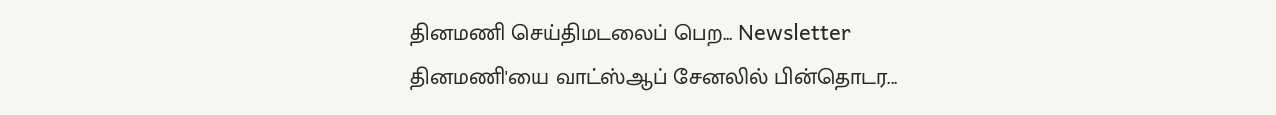தினமணி செய்திமடலைப் பெற... Newsletter
தினமணி'யை வாட்ஸ்ஆப் சேனலில் பின்தொடர...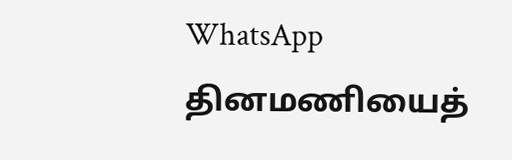WhatsApp
தினமணியைத்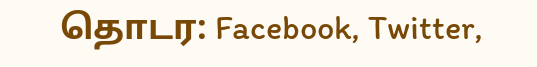தொடர: Facebook, Twitter,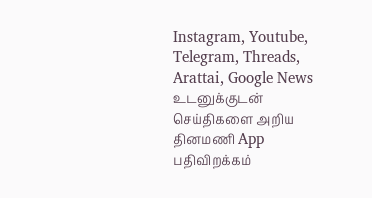Instagram, Youtube, Telegram, Threads, Arattai, Google News
உடனுக்குடன் செய்திகளை அறிய தினமணி App பதிவிறக்கம்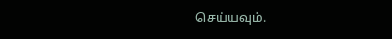செய்யவும்.